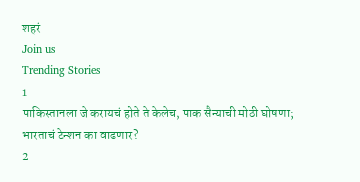शहरं
Join us
Trending Stories
1
पाकिस्तानला जे करायचं होते ते केलेच, पाक सैन्याची मोठी घोषणा; भारताचं टेन्शन का वाढणार?
2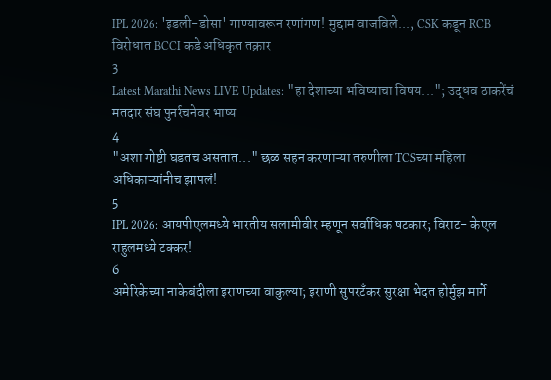IPL 2026: 'इडली-डोसा' गाण्यावरून रणांगण! मुद्दाम वाजविले..., CSK कडून RCB विरोधात BCCI कडे अधिकृत तक्रार
3
Latest Marathi News LIVE Updates: "हा देशाच्या भविष्याचा विषय..."; उद्धव ठाकरेंचं मतदार संघ पुनर्रचनेवर भाष्य
4
"अशा गोष्टी घडतच असतात..." छळ सहन करणाऱ्या तरुणीला TCSच्या महिला अधिकाऱ्यांनीच झापलं!
5
IPL 2026: आयपीएलमध्ये भारतीय सलामीवीर म्हणून सर्वाधिक षटकार; विराट- केएल राहुलमध्ये टक्कर!
6
अमेरिकेच्या नाकेबंदीला इराणच्या वाकुल्या; इराणी सुपरटँकर सुरक्षा भेदत होर्मुझ मार्गे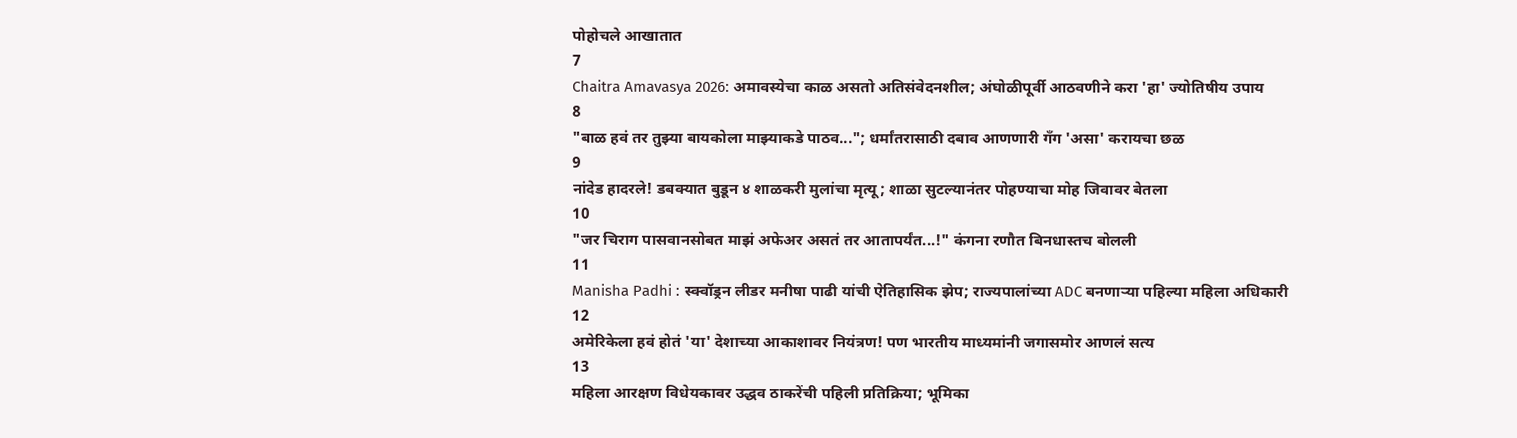पोहोचले आखातात
7
Chaitra Amavasya 2026: अमावस्येचा काळ असतो अतिसंवेदनशील; अंघोळीपूर्वी आठवणीने करा 'हा' ज्योतिषीय उपाय
8
"बाळ हवं तर तुझ्या बायकोला माझ्याकडे पाठव..."; धर्मांतरासाठी दबाव आणणारी गँग 'असा' करायचा छळ
9
नांदेड हादरले! डबक्यात बुडून ४ शाळकरी मुलांचा मृत्यू; शाळा सुटल्यानंतर पोहण्याचा मोह जिवावर बेतला
10
"जर चिराग पासवानसोबत माझं अफेअर असतं तर आतापर्यंत...!" कंगना रणौत बिनधास्तच बोलली
11
Manisha Padhi : स्क्वॉड्रन लीडर मनीषा पाढी यांची ऐतिहासिक झेप; राज्यपालांच्या ADC बनणाऱ्या पहिल्या महिला अधिकारी
12
अमेरिकेला हवं होतं 'या' देशाच्या आकाशावर नियंत्रण! पण भारतीय माध्यमांनी जगासमोर आणलं सत्य
13
महिला आरक्षण विधेयकावर उद्धव ठाकरेंची पहिली प्रतिक्रिया; भूमिका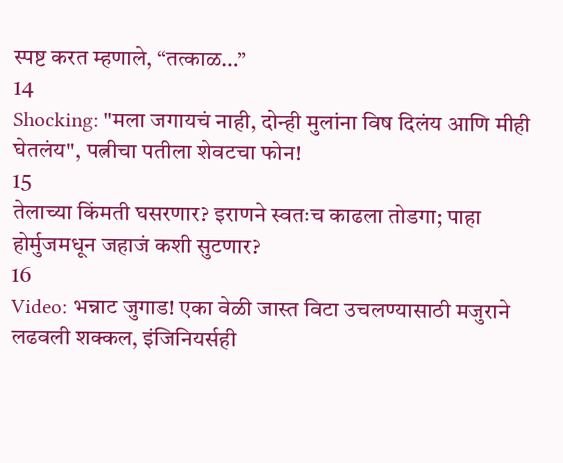स्पष्ट करत म्हणाले, “तत्काळ…”
14
Shocking: "मला जगायचं नाही, दोन्ही मुलांना विष दिलंय आणि मीही घेतलंय", पत्नीचा पतीला शेवटचा फोन!
15
तेलाच्या किंमती घसरणार? इराणने स्वतःच काढला तोडगा; पाहा होर्मुजमधून जहाजं कशी सुटणार?
16
Video: भन्नाट जुगाड! एका वेळी जास्त विटा उचलण्यासाठी मजुराने लढवली शक्कल, इंजिनियर्सही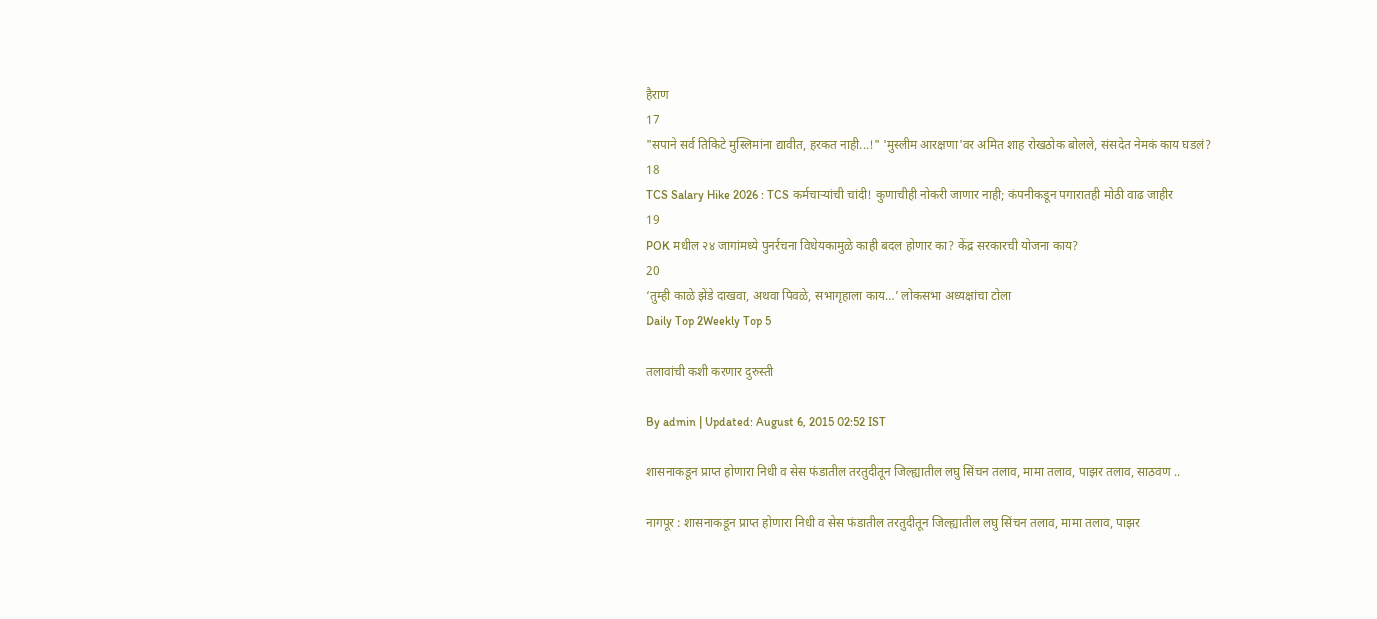हैराण
17
"सपाने सर्व तिकिटे मुस्लिमांना द्यावीत, हरकत नाही...!" 'मुस्लीम आरक्षणा'वर अमित शाह रोखठोक बोलले, संसदेत नेमकं काय घडलं?
18
TCS Salary Hike 2026 : TCS कर्मचाऱ्यांची चांदी! कुणाचीही नोकरी जाणार नाही; कंपनीकडून पगारातही मोठी वाढ जाहीर
19
POK मधील २४ जागांमध्ये पुनर्रचना विधेयकामुळे काही बदल होणार का? केंद्र सरकारची योजना काय?
20
‘तुम्ही काळे झेंडे दाखवा, अथवा पिवळे, सभागृहाला काय…’ लोकसभा अध्यक्षांचा टोला
Daily Top 2Weekly Top 5

तलावांची कशी करणार दुरुस्ती

By admin | Updated: August 6, 2015 02:52 IST

शासनाकडून प्राप्त होणारा निधी व सेस फंडातील तरतुदीतून जिल्ह्यातील लघु सिंचन तलाव, मामा तलाव, पाझर तलाव, साठवण ..

नागपूर : शासनाकडून प्राप्त होणारा निधी व सेस फंडातील तरतुदीतून जिल्ह्यातील लघु सिंचन तलाव, मामा तलाव, पाझर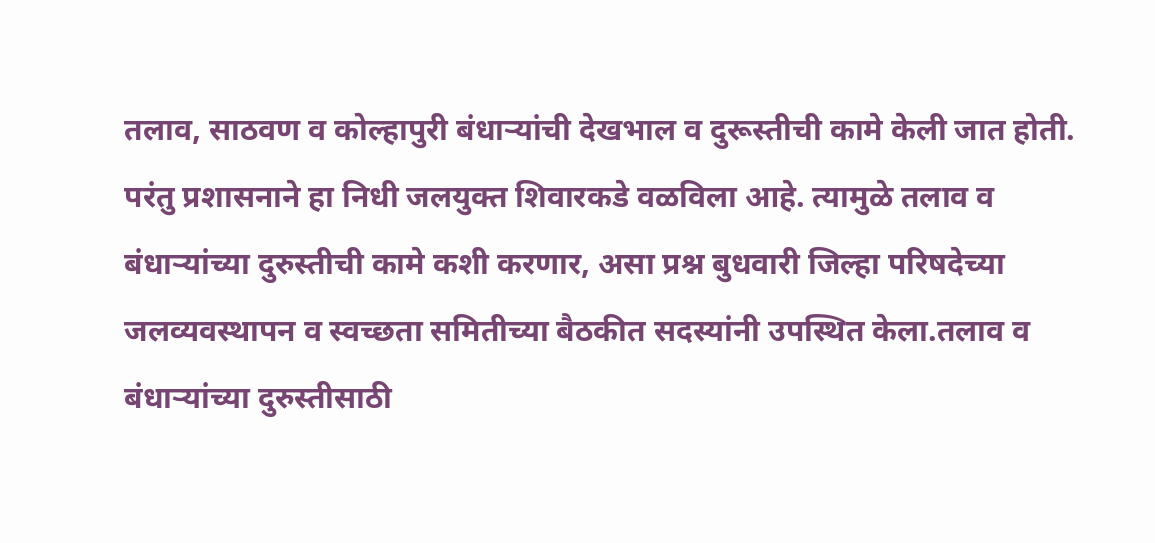तलाव, साठवण व कोल्हापुरी बंधाऱ्यांची देखभाल व दुरूस्तीची कामे केली जात होती. परंतु प्रशासनाने हा निधी जलयुक्त शिवारकडे वळविला आहे. त्यामुळे तलाव व बंधाऱ्यांच्या दुरुस्तीची कामे कशी करणार, असा प्रश्न बुधवारी जिल्हा परिषदेच्या जलव्यवस्थापन व स्वच्छता समितीच्या बैठकीत सदस्यांनी उपस्थित केला.तलाव व बंधाऱ्यांच्या दुरुस्तीसाठी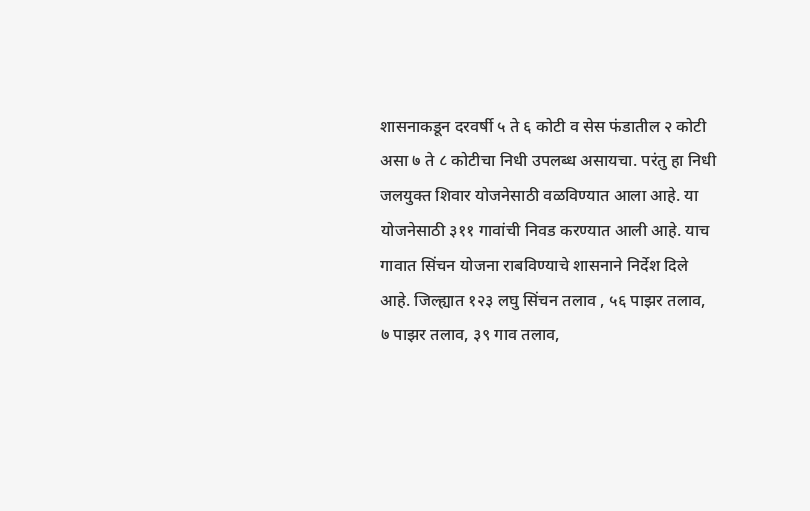शासनाकडून दरवर्षी ५ ते ६ कोटी व सेस फंडातील २ कोटी असा ७ ते ८ कोटीचा निधी उपलब्ध असायचा. परंतु हा निधी जलयुक्त शिवार योजनेसाठी वळविण्यात आला आहे. या योजनेसाठी ३११ गावांची निवड करण्यात आली आहे. याच गावात सिंचन योजना राबविण्याचे शासनाने निर्देश दिले आहे. जिल्ह्यात १२३ लघु सिंचन तलाव , ५६ पाझर तलाव, ७ पाझर तलाव, ३९ गाव तलाव,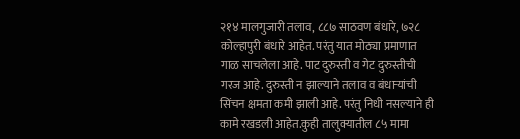२१४ मालगुजारी तलाव, ८८७ साठवण बंधारे, ७२८ कोल्हापुरी बंधारे आहेत. परंतु यात मोठ्या प्रमाणात गाळ साचलेला आहे. पाट दुरुस्ती व गेट दुरुस्तीची गरज आहे. दुरुस्ती न झाल्याने तलाव व बंधाऱ्यांची सिंचन क्षमता कमी झाली आहे. परंतु निधी नसल्याने ही कामे रखडली आहेत.कुही तालुक्यातील ८५ मामा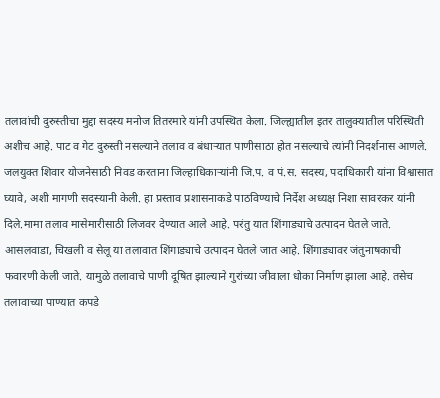तलावांची दुरुस्तीचा मुद्दा सदस्य मनोज तितरमारे यांनी उपस्थित केला. जिल्ह्यातील इतर तालुक्यातील परिस्थिती अशीच आहे. पाट व गेट दुरुस्ती नसल्याने तलाव व बंधाऱ्यात पाणीसाठा होत नसल्याचे त्यांनी निदर्शनास आणले. जलयुक्त शिवार योजनेसाठी निवड करताना जिल्हाधिकाऱ्यांनी जि.प. व पं.स. सदस्य, पदाधिकारी यांना विश्वासात घ्यावे, अशी मागणी सदस्यानी केली. हा प्रस्ताव प्रशासनाकडे पाठविण्याचे निर्देश अध्यक्ष निशा सावरकर यांनी दिले.मामा तलाव मासेमारीसाठी लिजवर देण्यात आले आहे. परंतु यात शिंगाड्याचे उत्पादन घेतले जाते. आसलवाडा, चिखली व सेलू या तलावात शिंगाड्याचे उत्पादन घेतले जात आहे. शिंगाड्यावर जंतुनाषकाची फवारणी केली जाते. यामुळे तलावाचे पाणी दूषित झाल्याने गुरांच्या जीवाला धोका निर्माण झाला आहे. तसेच तलावाच्या पाण्यात कपडे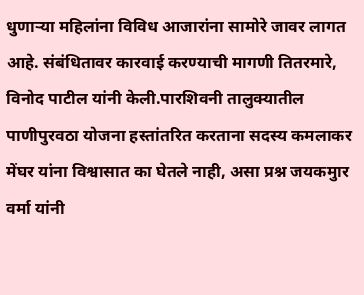धुणाऱ्या महिलांना विविध आजारांना सामोरे जावर लागत आहे. संबंधितावर कारवाई करण्याची मागणी तितरमारे, विनोद पाटील यांनी केली.पारशिवनी तालुक्यातील पाणीपुरवठा योजना हस्तांतरित करताना सदस्य कमलाकर मेंघर यांना विश्वासात का घेतले नाही, असा प्रश्न जयकमुार वर्मा यांनी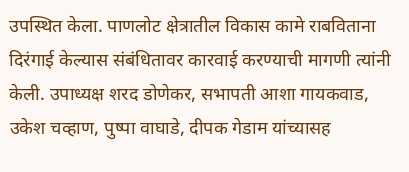उपस्थित केला. पाणलोट क्षेत्रातील विकास कामे राबविताना दिरंगाई केल्यास संबंधितावर कारवाई करण्याची मागणी त्यांनी केली. उपाध्यक्ष शरद डोणेकर, सभापती आशा गायकवाड, उकेश चव्हाण, पुष्पा वाघाडे, दीपक गेडाम यांच्यासह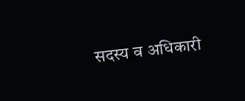सदस्य व अधिकारी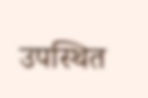उपस्थित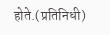होते.(प्रतिनिधी)